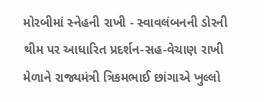મોરબીમાં સ્નેહની રાખી - સ્વાવલંબનની ડોરની થીમ પર આધારિત પ્રદર્શન-સહ-વેચાણ રાખી મેળાને રાજ્યમંત્રી ત્રિકમભાઈ છાંગાએ ખુલ્લો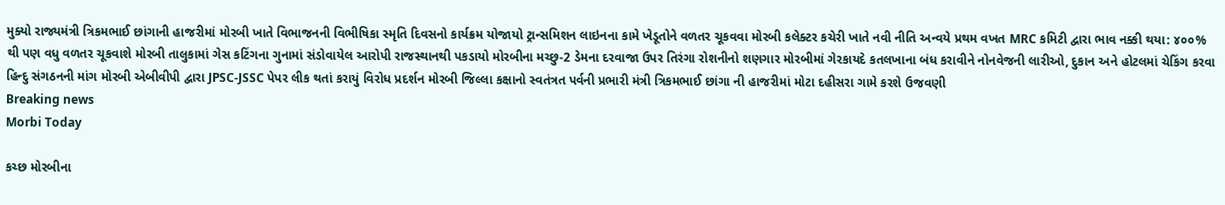મુક્યો રાજ્યમંત્રી ત્રિકમભાઈ છાંગાની હાજરીમાં મોરબી ખાતે વિભાજનની વિભીષિકા સ્મૃતિ દિવસનો કાર્યક્રમ યોજાયો ટ્રાન્સમિશન લાઇનના કામે ખેડૂતોને વળતર ચૂકવવા મોરબી કલેક્ટર કચેરી ખાતે નવી નીતિ અન્વયે પ્રથમ વખત MRC કમિટી દ્વારા ભાવ નક્કી થયા: ૪૦૦% થી પણ વધુ વળતર ચૂકવાશે મોરબી તાલુકામાં ગેસ કટિંગના ગુનામાં સંડોવાયેલ આરોપી રાજસ્થાનથી પકડાયો મોરબીના મચ્છુ-2 ડેમના દરવાજા ઉપર તિરંગા રોશનીનો શણગાર મોરબીમાં ગેરકાયદે કતલખાના બંધ કરાવીને નોનવેજની લારીઓ, દુકાન અને હોટલમાં ચેકિંગ કરવા હિન્દુ સંગઠનની માંગ મોરબી એબીવીપી દ્વારા JPSC-JSSC પેપર લીક થતાં કરાયું વિરોધ પ્રદર્શન મોરબી જિલ્લા કક્ષાનો સ્વતંત્રત પર્વની પ્રભારી મંત્રી ત્રિકમભાઈ છાંગા ની હાજરીમાં મોટા દહીસરા ગામે કરશે ઉજવણી
Breaking news
Morbi Today

કચ્છ મોરબીના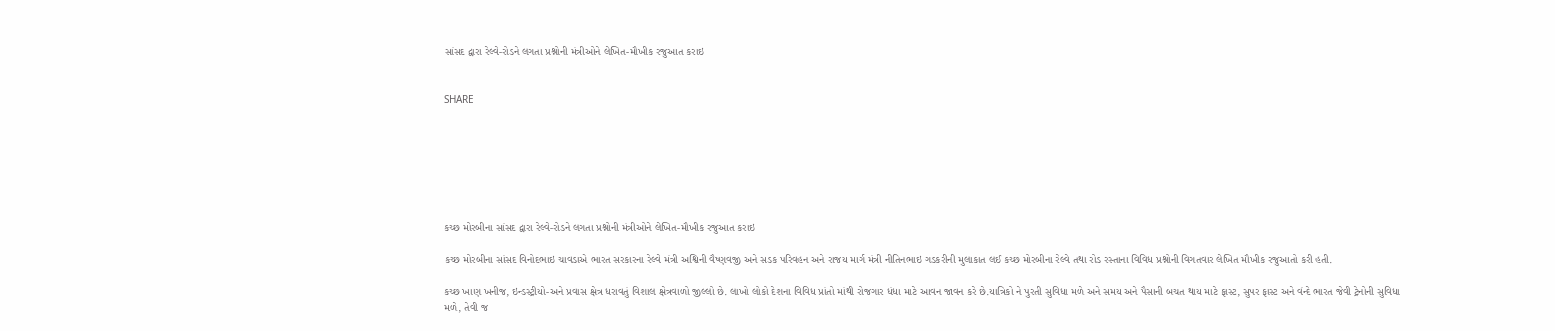સાંસદ દ્વારા રેલ્વે-રોડને લગતા પ્રશ્નોની મંત્રીઓને લેખિત-મૌખીક રજુઆત કરાઇ


SHARE







કચ્છ મોરબીના સાંસદ દ્વારા રેલ્વે-રોડને લગતા પ્રશ્નોની મંત્રીઓને લેખિત-મૌખીક રજુઆત કરાઇ

કચ્છ મોરબીના સાંસદ વિનોદભાઇ ચાવડાએ ભારત સરકારના રેલ્વે મંત્રી અશ્વિની વૈષ્ણવજી અને સડક પરિવહન અને રાજય માર્ગ મંત્રી નીતિનભાઇ ગડકરીની મુલાકાત લઈ કચ્છ મોરબીના રેલ્વે તથા રોડ રસ્તાના વિવિધ પ્રશ્નોની વિગતવાર લેખિત મૌખીક રજુઆતો કરી હતી.

કચ્છ ખાણ ખનીજ, ઇન્ડસ્ટ્રીયો-અને પ્રવાસ ક્ષેત્ર ધરાવતું વિશાલ ક્ષેત્રવાળો જીલ્લો છે. લાખો લોકો દેશના વિવિધ પ્રાંતો માંથી રોજગાર ધંધા માટે આવન જાવન કરે છે.યાત્રિકો ને પુરતી સુવિધા મળે અને સમય અને પૈસાની બચત થાય માટે ફાસ્ટ, સુપર ફાસ્ટ અને વંન્દે ભારત જેવી ટ્રેનોની સુવિધા મળે, તેવી જ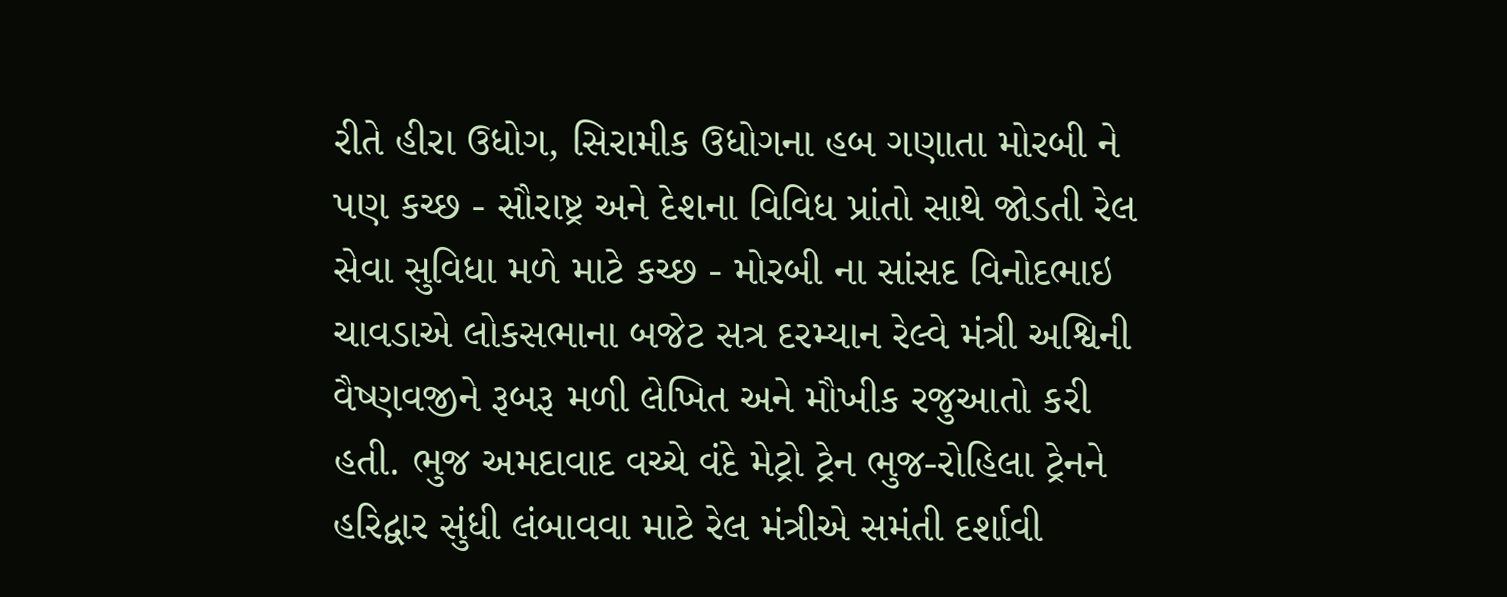રીતે હીરા ઉધોગ, સિરામીક ઉધોગના હબ ગણાતા મોરબી ને પણ કચ્છ - સૌરાષ્ટ્ર અને દેશના વિવિધ પ્રાંતો સાથે જોડતી રેલ સેવા સુવિધા મળે માટે કચ્છ - મોરબી ના સાંસદ વિનોદભાઇ ચાવડાએ લોકસભાના બજેટ સત્ર દરમ્યાન રેલ્વે મંત્રી અશ્વિની વૈષ્ણવજીને રૂબરૂ મળી લેખિત અને મૌખીક રજુઆતો કરી હતી. ભુજ અમદાવાદ વચ્ચે વંદે મેટ્રો ટ્રેન ભુજ-રોહિલા ટ્રેનને હરિદ્વાર સુંધી લંબાવવા માટે રેલ મંત્રીએ સમંતી દર્શાવી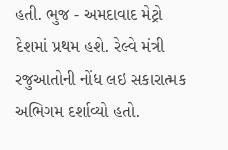હતી. ભુજ - અમદાવાદ મેટ્રો દેશમાં પ્રથમ હશે. રેલ્વે મંત્રી રજુઆતોની નોંધ લઇ સકારાત્મક અભિગમ દર્શાવ્યો હતો.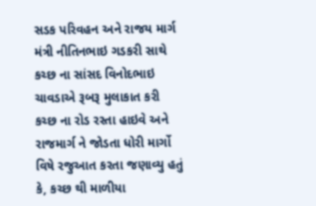સડક પરિવહન અને રાજય માર્ગ મંત્રી નીતિનભાઇ ગડકરી સાથે કચ્છ ના સાંસદ વિનોદભાઇ ચાવડાએ રૂબરૂ મુલાકાત કરી કચ્છ ના રોડ રસ્તા હાઇવે અને રાજમાર્ગ ને જોડતા ધોરી માર્ગો વિષે રજુઆત કરતા જણાવ્યુ હતું કે, કચ્છ થી માળીયા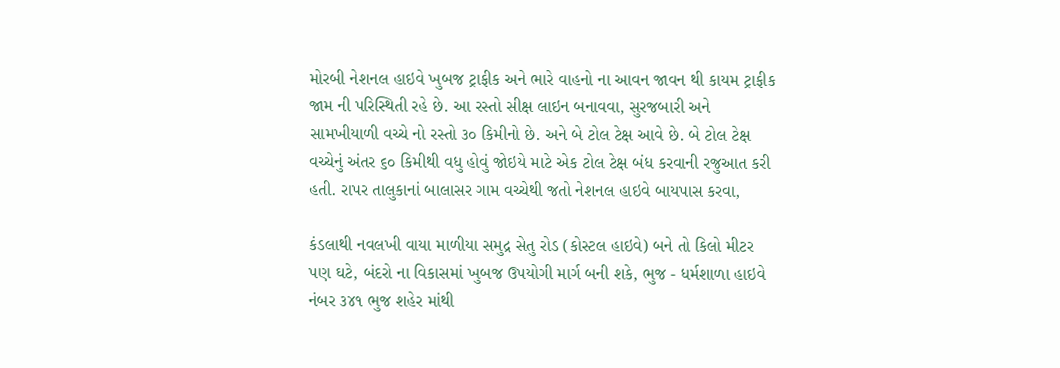મોરબી નેશનલ હાઇવે ખુબજ ટ્રાફીક અને ભારે વાહનો ના આવન જાવન થી કાયમ ટ્રાફીક જામ ની પરિસ્થિતી રહે છે. આ રસ્તો સીક્ષ લાઇન બનાવવા, સુરજબારી અને સામખીયાળી વચ્ચે નો રસ્તો ૩૦ કિમીનો છે. અને બે ટોલ ટેક્ષ આવે છે. બે ટોલ ટેક્ષ વચ્ચેનું અંતર ૬૦ કિમીથી વધુ હોવું જોઇયે માટે એક ટોલ ટેક્ષ બંધ કરવાની રજુઆત કરી હતી. રાપર તાલુકાનાં બાલાસર ગામ વચ્ચેથી જતો નેશનલ હાઇવે બાયપાસ કરવા,

કંડલાથી નવલખી વાયા માળીયા સમુદ્ર સેતુ રોડ (કોસ્ટલ હાઇવે) બને તો કિલો મીટર પણ ઘટે, બંદરો ના વિકાસમાં ખુબજ ઉપયોગી માર્ગ બની શકે, ભુજ - ધર્મશાળા હાઇવે નંબર ૩૪૧ ભુજ શહેર માંથી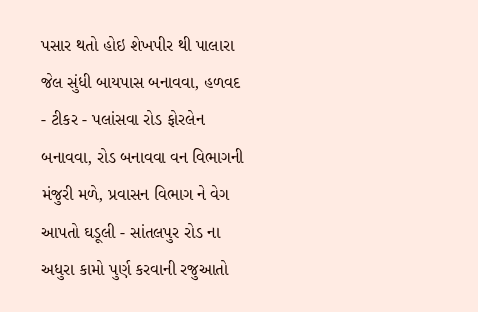પસાર થતો હોઇ શેખપીર થી પાલારા જેલ સુંધી બાયપાસ બનાવવા, હળવદ - ટીકર - પલાંસવા રોડ ફોરલેન બનાવવા, રોડ બનાવવા વન વિભાગની મંજુરી મળે, પ્રવાસન વિભાગ ને વેગ આપતો ઘડૂલી - સાંતલપુર રોડ ના અધુરા કામો પુર્ણ કરવાની રજુઆતો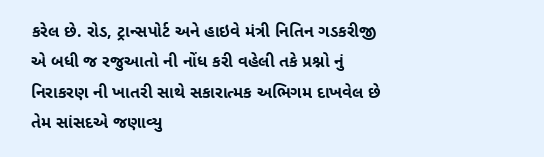કરેલ છે. રોડ, ટ્રાન્સપોર્ટ અને હાઇવે મંત્રી નિતિન ગડકરીજી એ બધી જ રજુઆતો ની નોંધ કરી વહેલી તકે પ્રશ્નો નું નિરાકરણ ની ખાતરી સાથે સકારાત્મક અભિગમ દાખવેલ છે તેમ સાંસદએ જણાવ્યુ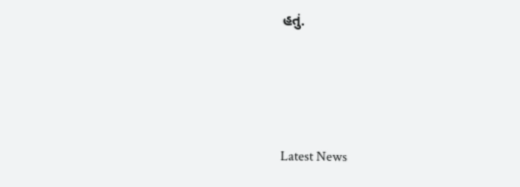હતું.






Latest News